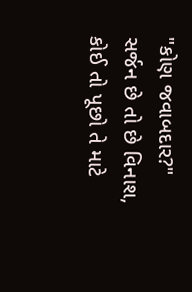"કોણ જવાબદાર?"
સર્જન છે તો છે વિનાશ,
કોઈ તો પૂછો તે માટે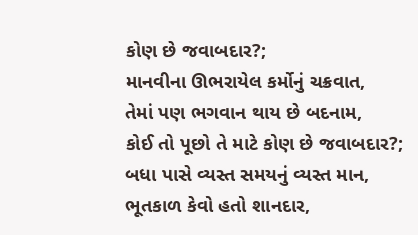કોણ છે જવાબદાર?;
માનવીના ઊભરાયેલ કર્મોનું ચક્રવાત,
તેમાં પણ ભગવાન થાય છે બદનામ,
કોઈ તો પૂછો તે માટે કોણ છે જવાબદાર?;
બધા પાસે વ્યસ્ત સમયનું વ્યસ્ત માન,
ભૂતકાળ કેવો હતો શાનદાર,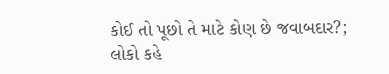કોઈ તો પૂછો તે માટે કોણ છે જવાબદાર?;
લોકો કહે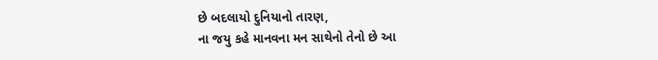છે બદલાયો દુનિયાનો તારણ,
ના જયુ કહે માનવના મન સાથેનો તેનો છે આ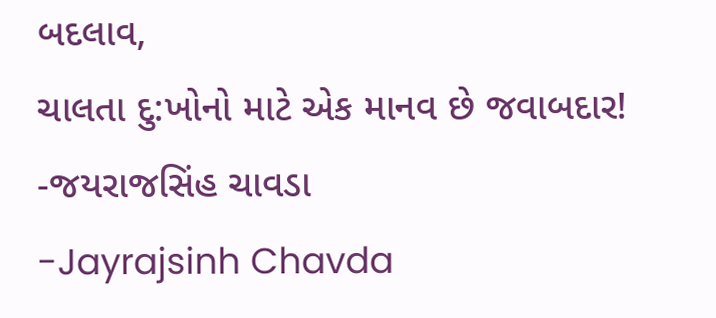બદલાવ,
ચાલતા દુ:ખોનો માટે એક માનવ છે જવાબદાર!
-જયરાજસિંહ ચાવડા
-Jayrajsinh Chavda